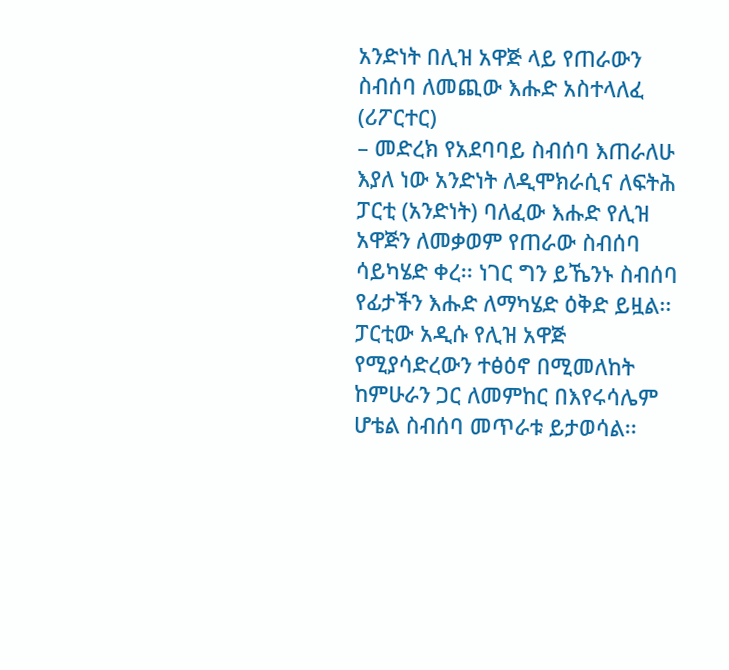አንድነት በሊዝ አዋጅ ላይ የጠራውን ስብሰባ ለመጪው እሑድ አስተላለፈ (ሪፖርተር)
– መድረክ የአደባባይ ስብሰባ እጠራለሁ እያለ ነው አንድነት ለዲሞክራሲና ለፍትሕ ፓርቲ (አንድነት) ባለፈው እሑድ የሊዝ አዋጅን ለመቃወም የጠራው ስብሰባ ሳይካሄድ ቀረ፡፡ ነገር ግን ይኼንኑ ስብሰባ የፊታችን እሑድ ለማካሄድ ዕቅድ ይዟል፡፡ ፓርቲው አዲሱ የሊዝ አዋጅ የሚያሳድረውን ተፅዕኖ በሚመለከት ከምሁራን ጋር ለመምከር በእየሩሳሌም ሆቴል ስብሰባ መጥራቱ ይታወሳል፡፡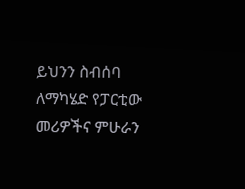ይህንን ስብሰባ ለማካሄድ የፓርቲው መሪዎችና ምሁራን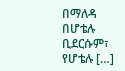በማለዳ በሆቴሉ ቢደርሱም፣ የሆቴሉ […]